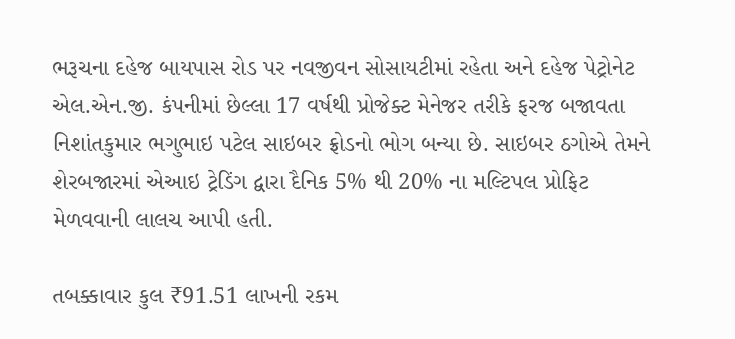ભરૂચના દહેજ બાયપાસ રોડ પર નવજીવન સોસાયટીમાં રહેતા અને દહેજ પેટ્રોનેટ એલ.એન.જી. કંપનીમાં છેલ્લા 17 વર્ષથી પ્રોજેક્ટ મેનેજર તરીકે ફરજ બજાવતા નિશાંતકુમાર ભગુભાઇ પટેલ સાઇબર ફ્રોડનો ભોગ બન્યા છે. સાઇબર ઠગોએ તેમને શેરબજારમાં એઆઇ ટ્રેડિંગ દ્વારા દૈનિક 5% થી 20% ના મલ્ટિપલ પ્રોફિટ મેળવવાની લાલચ આપી હતી.

તબક્કાવાર કુલ ₹91.51 લાખની રકમ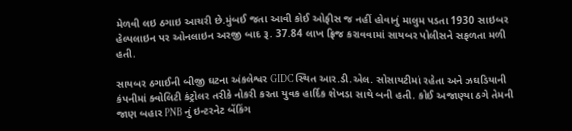મેળવી લઇ ઠગાઇ આચરી છે.મુંબઈ જતા આવી કોઈ ઓફીસ જ નહીં હોવાનું માલુમ પડતા 1930 સાઇબર હેલ્પલાઇન પર ઓનલાઇન અરજી બાદ રૂ. 37.84 લાખ ફ્રિજ કરાવવામાં સાયબર પોલીસને સફળતા મળી હતી.

સાયબર ઠગાઈની બીજી ઘટના અંકલેશ્વર GIDC સ્થિત આર.ડી.એલ. સોસાયટીમાં રહેતા અને ઝઘડિયાની કંપનીમાં ક્વોલિટી કંટ્રોલર તરીકે નોકરી કરતા યુવક હાર્દિક શેખડા સાથે બની હતી. કોઈ અજાણ્યા ઠગે તેમની જાણ બહાર PNB નું ઇન્ટરનેટ બેંકિંગ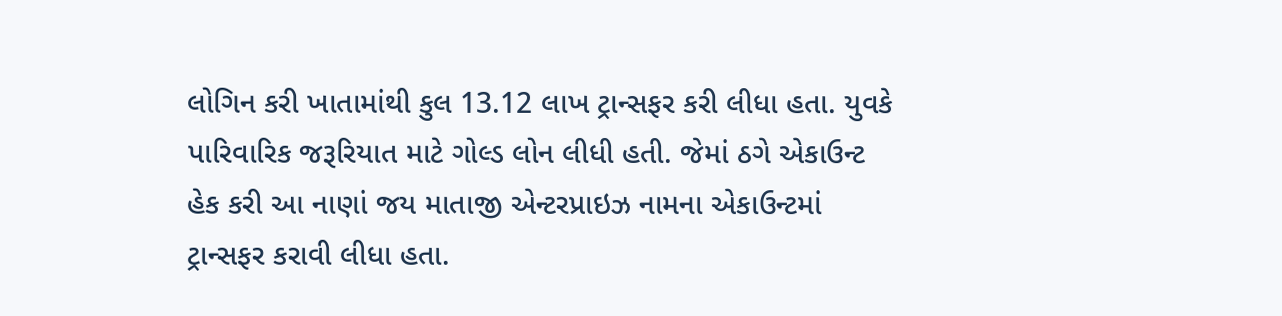લોગિન કરી ખાતામાંથી કુલ 13.12 લાખ ટ્રાન્સફર કરી લીધા હતા. યુવકે પારિવારિક જરૂરિયાત માટે ગોલ્ડ લોન લીધી હતી. જેમાં ઠગે એકાઉન્ટ હેક કરી આ નાણાં જય માતાજી એન્ટરપ્રાઇઝ નામના એકાઉન્ટમાં ટ્રાન્સફર કરાવી લીધા હતા.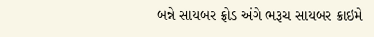બન્ને સાયબર ફ્રોડ અંગે ભરૂચ સાયબર ક્રાઇમે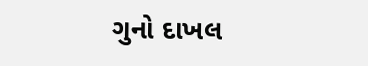ગુનો દાખલ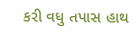કરી વધુ તપાસ હાથ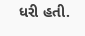ધરી હતી.